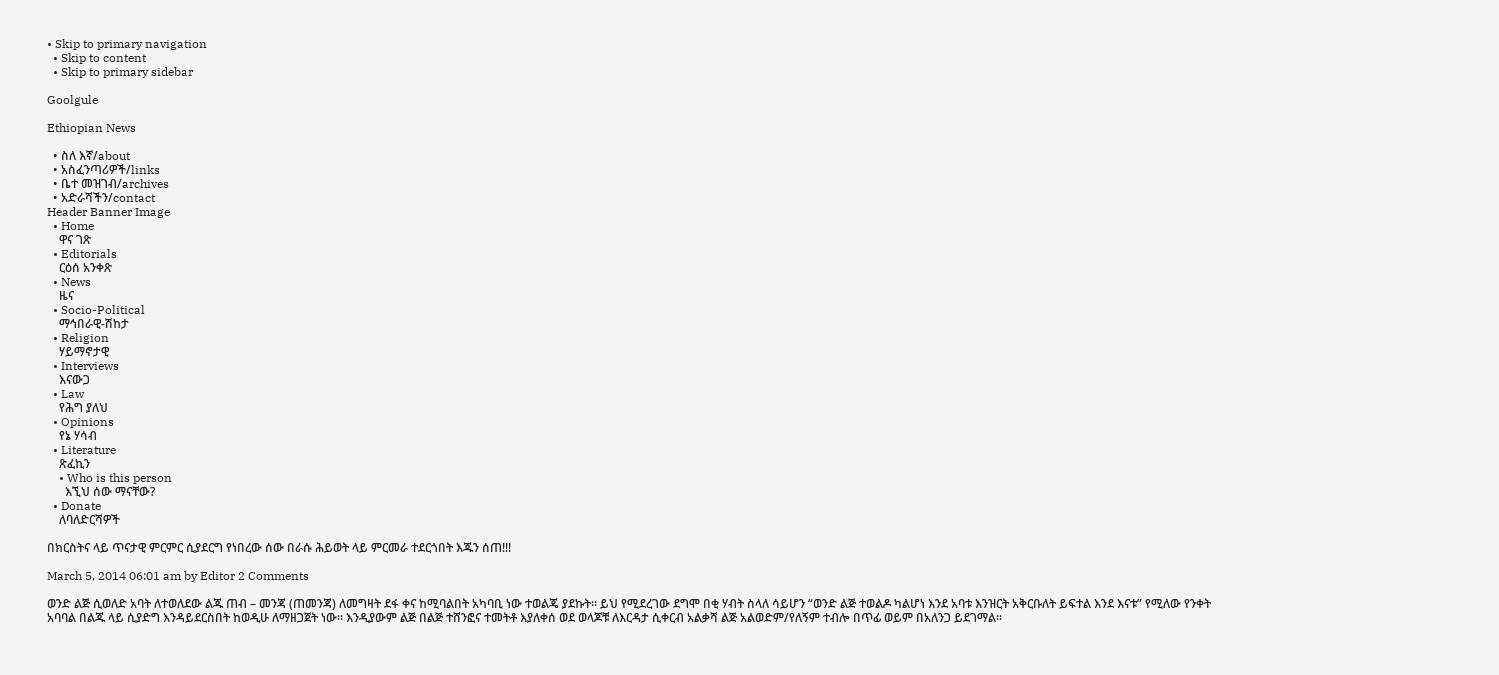• Skip to primary navigation
  • Skip to content
  • Skip to primary sidebar

Goolgule

Ethiopian News

  • ስለ እኛ/about
  • አስፈንጣሪዎች/links
  • ቤተ መዝገብ/archives
  • አድራሻችን/contact
Header Banner Image
  • Home
    ዋና ገጽ
  • Editorials
    ርዕሰ አንቀጽ
  • News
    ዜና
  • Socio-Political
    ማኅበራዊ-ሽከታ
  • Religion
    ሃይማኖታዊ
  • Interviews
    እናውጋ
  • Law
    የሕግ ያለህ
  • Opinions
    የኔ ሃሳብ
  • Literature
    ጽፈኪን
    • Who is this person
      እኚህ ሰው ማናቸው?
  • Donate
    ለባለድርሻዎች

በክርስትና ላይ ጥናታዊ ምርምር ሲያደርግ የነበረው ሰው በራሱ ሕይወት ላይ ምርመራ ተደርጎበት እጁን ሰጠ!!!

March 5, 2014 06:01 am by Editor 2 Comments

ወንድ ልጅ ሲወለድ አባት ለተወለደው ልጁ ጠብ – መንጃ (ጠመንጃ) ለመግዛት ደፋ ቀና ከሚባልበት አካባቢ ነው ተወልጄ ያደኩት፡፡ ይህ የሚደረገው ደግሞ በቂ ሃብት ስላለ ሳይሆን “ወንድ ልጅ ተወልዶ ካልሆነ እንደ አባቱ እንዝርት አቅርቡለት ይፍተል እንደ እናቱ” የሚለው የንቀት አባባል በልጁ ላይ ሲያድግ እንዳይደርስበት ከወዲሁ ለማዘጋጀት ነው፡፡ እንዲያውም ልጅ በልጅ ተሸንፎና ተመትቶ እያለቀሰ ወደ ወላጆቹ ለእርዳታ ሲቀርብ አልቃሻ ልጅ አልወድም/የለኝም ተብሎ በጥፊ ወይም በአለንጋ ይደገማል፡፡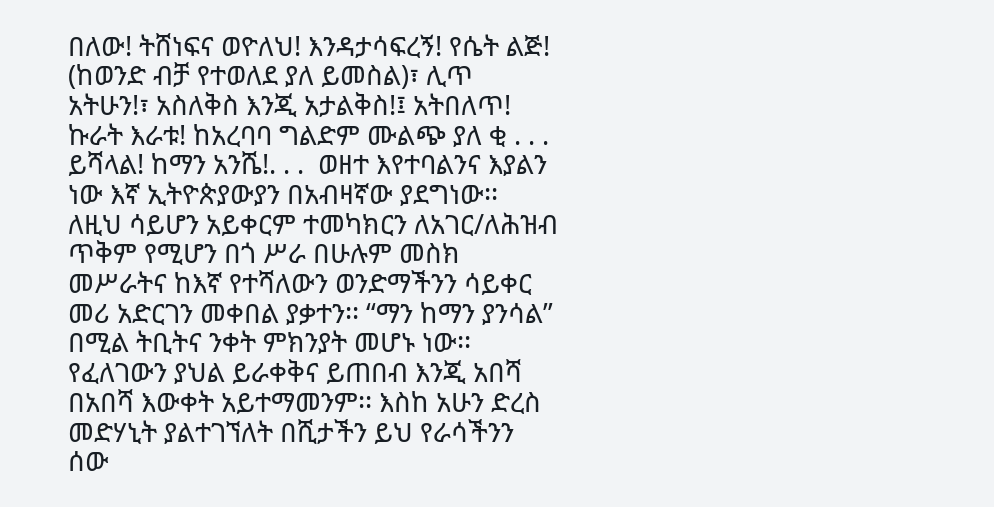በለው! ትሸነፍና ወዮለህ! እንዳታሳፍረኝ! የሴት ልጅ! (ከወንድ ብቻ የተወለደ ያለ ይመስል)፣ ሊጥ አትሁን!፣ አስለቅስ እንጂ አታልቅስ!፤ አትበለጥ! ኩራት እራቱ! ከአረባባ ግልድም ሙልጭ ያለ ቂ . . . ይሻላል! ከማን አንሼ!. . .  ወዘተ እየተባልንና እያልን ነው እኛ ኢትዮጵያውያን በአብዛኛው ያደግነው፡፡ ለዚህ ሳይሆን አይቀርም ተመካክርን ለአገር/ለሕዝብ ጥቅም የሚሆን በጎ ሥራ በሁሉም መስክ መሥራትና ከእኛ የተሻለውን ወንድማችንን ሳይቀር መሪ አድርገን መቀበል ያቃተን፡፡ “ማን ከማን ያንሳል” በሚል ትቢትና ንቀት ምክንያት መሆኑ ነው፡፡ የፈለገውን ያህል ይራቀቅና ይጠበብ እንጂ አበሻ በአበሻ እውቀት አይተማመንም፡፡ እስከ አሁን ድረስ መድሃኒት ያልተገኘለት በሺታችን ይህ የራሳችንን ሰው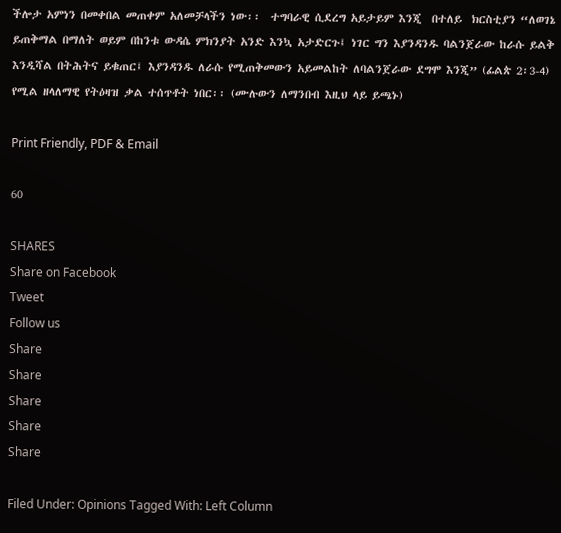ችሎታ አምነን በመቀበል መጠቀም አለመቻላችን ነው፡፡  ተግባራዊ ሲደረግ አይታይም እንጂ  በተለይ  ክርስቲያን “ለወገኔ ይጠቅማል በማለት ወይም በከንቱ ውዳሴ ምክንያት አንድ እንኳ አታድርጉ፤ ነገር ግን እያንዳንዱ ባልንጀራው ከራሱ ይልቅ እንዲሻል በትሕትና ይቁጠር፤ እያንዳንዱ ለራሱ የሚጠቅመውን አይመልከት ለባልንጀራው ደግሞ እንጂ” (ፊልጵ 2፡3-4) የሚል ዘላለማዊ የትዕዛዝ ቃል ተሰጥቶት ነበር፡፡ (ሙሉውን ለማንበብ እዚህ ላይ ይጫኑ)

Print Friendly, PDF & Email

60

SHARES
Share on Facebook
Tweet
Follow us
Share
Share
Share
Share
Share

Filed Under: Opinions Tagged With: Left Column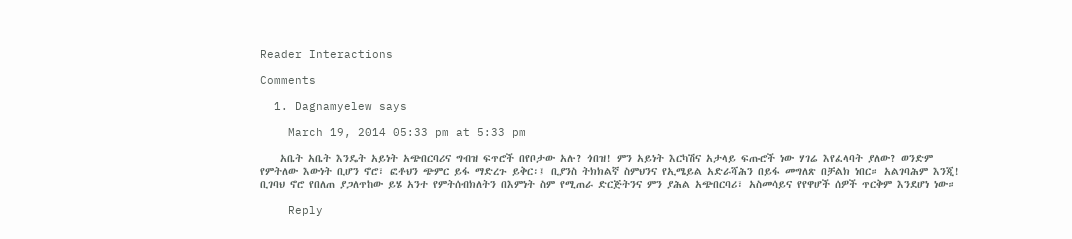Reader Interactions

Comments

  1. Dagnamyelew says

    March 19, 2014 05:33 pm at 5:33 pm

    አቤት አቤት እንዴት አይነት አጭበርባሪና ግብዝ ፍጥሮች በየቦታው አሉ? ጎበዝ! ምን አይነት እርካሽና አታላይ ፍጡሮች ነው ሃገሬ እየፈላባት ያለው? ወንድም የምትለው እውነት ቢሆን ኖሮ፣ ፎቶህን ጭምር ይፋ ማድረጉ ይቅር፡፤ ቢያንስ ትክክልኛ ስምህንና የኢሜይል አድራሻሕን በይፋ መግለጽ በቻልክ ነበር። አልገባሕም እንጂ! ቢገባህ ኖሮ የበለጠ ያጋለጥከው ይሄ አንተ የምትሰብክለትን በእምነት ስም የሚጠራ ድርጅትንና ምን ያሕል አጭበርባሪ፣ አስመሳይና የየዋሆች ሰዎች ጥርቅም እንደሆነ ነው።

    Reply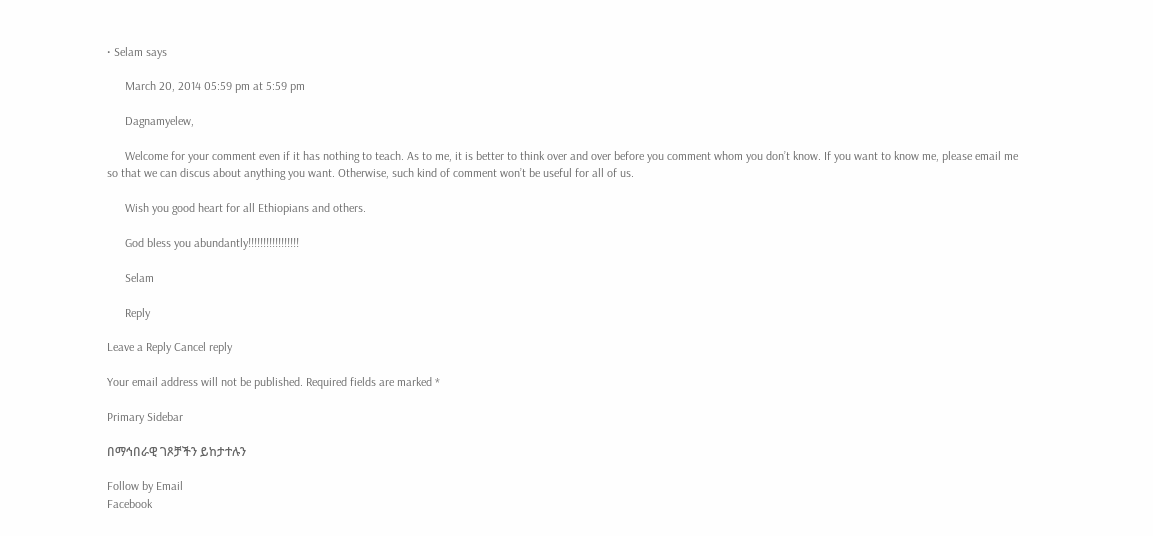• Selam says

      March 20, 2014 05:59 pm at 5:59 pm

      Dagnamyelew,

      Welcome for your comment even if it has nothing to teach. As to me, it is better to think over and over before you comment whom you don’t know. If you want to know me, please email me so that we can discus about anything you want. Otherwise, such kind of comment won’t be useful for all of us.

      Wish you good heart for all Ethiopians and others.

      God bless you abundantly!!!!!!!!!!!!!!!!!

      Selam

      Reply

Leave a Reply Cancel reply

Your email address will not be published. Required fields are marked *

Primary Sidebar

በማኅበራዊ ገጾቻችን ይከታተሉን

Follow by Email
Facebook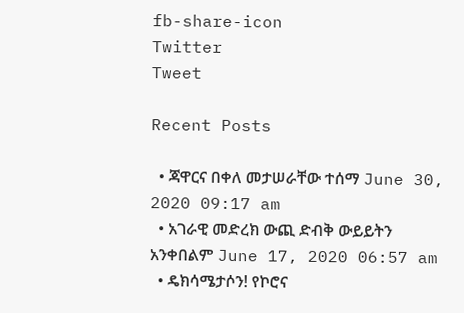fb-share-icon
Twitter
Tweet

Recent Posts

  • ጃዋርና በቀለ መታሠራቸው ተሰማ June 30, 2020 09:17 am
  • አገራዊ መድረክ ውጪ ድብቅ ውይይትን አንቀበልም June 17, 2020 06:57 am
  • ዴክሳሜታሶን! የኮሮና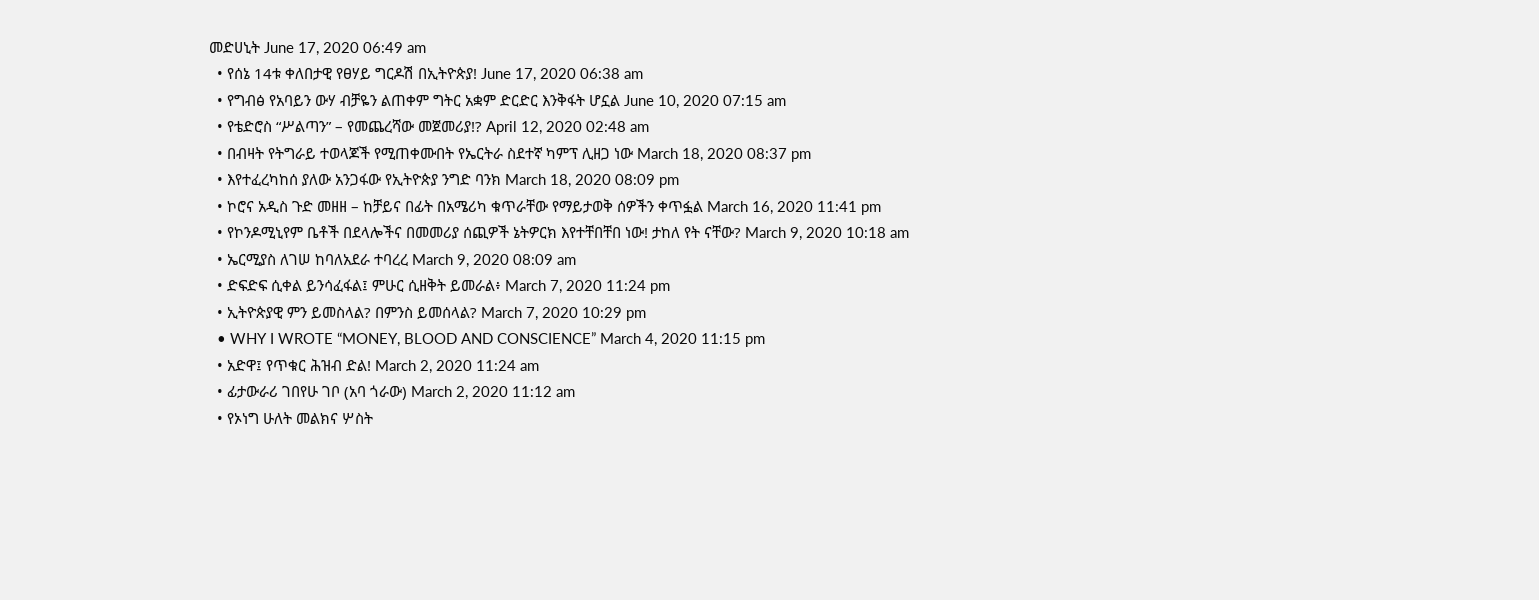መድሀኒት June 17, 2020 06:49 am
  • የሰኔ 14ቱ ቀለበታዊ የፀሃይ ግርዶሽ በኢትዮጵያ! June 17, 2020 06:38 am
  • የግብፅ የአባይን ውሃ ብቻዬን ልጠቀም ግትር አቋም ድርድር እንቅፋት ሆኗል June 10, 2020 07:15 am
  • የቴድሮስ “ሥልጣን” – የመጨረሻው መጀመሪያ!? April 12, 2020 02:48 am
  • በብዛት የትግራይ ተወላጆች የሚጠቀሙበት የኤርትራ ስደተኛ ካምፕ ሊዘጋ ነው March 18, 2020 08:37 pm
  • እየተፈረካከሰ ያለው አንጋፋው የኢትዮጵያ ንግድ ባንክ March 18, 2020 08:09 pm
  • ኮሮና አዲስ ጉድ መዘዘ – ከቻይና በፊት በአሜሪካ ቁጥራቸው የማይታወቅ ሰዎችን ቀጥፏል March 16, 2020 11:41 pm
  • የኮንዶሚኒየም ቤቶች በደላሎችና በመመሪያ ሰጪዎች ኔትዎርክ እየተቸበቸበ ነው! ታከለ የት ናቸው? March 9, 2020 10:18 am
  • ኤርሚያስ ለገሠ ከባለአደራ ተባረረ March 9, 2020 08:09 am
  • ድፍድፍ ሲቀል ይንሳፈፋል፤ ምሁር ሲዘቅት ይመራል፥ March 7, 2020 11:24 pm
  • ኢትዮጵያዊ ምን ይመስላል? በምንስ ይመሰላል? March 7, 2020 10:29 pm
  • WHY I WROTE “MONEY, BLOOD AND CONSCIENCE” March 4, 2020 11:15 pm
  • አድዋ፤ የጥቁር ሕዝብ ድል! March 2, 2020 11:24 am
  • ፊታውራሪ ገበየሁ ገቦ (አባ ጎራው) March 2, 2020 11:12 am
  • የኦነግ ሁለት መልክና ሦስት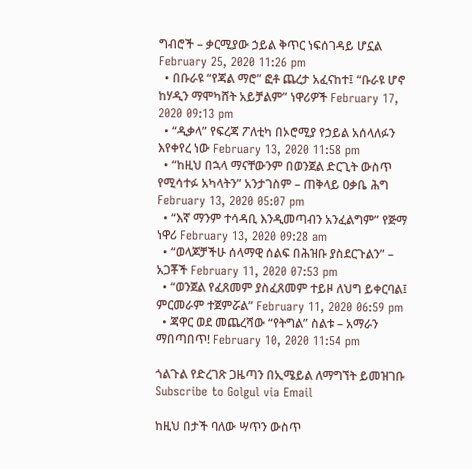ግብሮች – ቃርሚያው ኃይል ቅጥር ነፍሰገዳይ ሆኗል February 25, 2020 11:26 pm
  • በቡራዩ “የጃል ማሮ” ፎቶ ጨረታ አፈናከተ፤ “ቡራዩ ሆኖ ከሃዲን ማሞካሸት አይቻልም” ነዋሪዎች February 17, 2020 09:13 pm
  • “ዲቃላ” የፍረጃ ፖለቲካ በኦሮሚያ የኃይል አሰላለፉን እየቀየረ ነው February 13, 2020 11:58 pm
  • “ከዚህ በኋላ ማናቸውንም በወንጀል ድርጊት ውስጥ የሚሳተፉ አካላትን” አንታገስም – ጠቅላይ ዐቃቤ ሕግ February 13, 2020 05:07 pm
  • “እኛ ማንም ተሳዳቢ እንዲመጣብን አንፈልግም” የጅማ ነዋሪ February 13, 2020 09:28 am
  • “ወላጆቻችሁ ሰላማዊ ሰልፍ በሕዝቡ ያስደርጉልን” – አጋቾች February 11, 2020 07:53 pm
  • “ወንጀል የፈጸመም ያስፈጸመም ተይዞ ለህግ ይቀርባል፤ ምርመራም ተጀምሯል” February 11, 2020 06:59 pm
  • ጃዋር ወደ መጨረሻው “የትግል” ስልቱ – አማራን ማበጣበጥ! February 10, 2020 11:54 pm

ጎልጉል የድረገጽ ጋዜጣን በኢሜይል ለማግኘት ይመዝገቡ Subscribe to Golgul via Email

ከዚህ በታች ባለው ሣጥን ውስጥ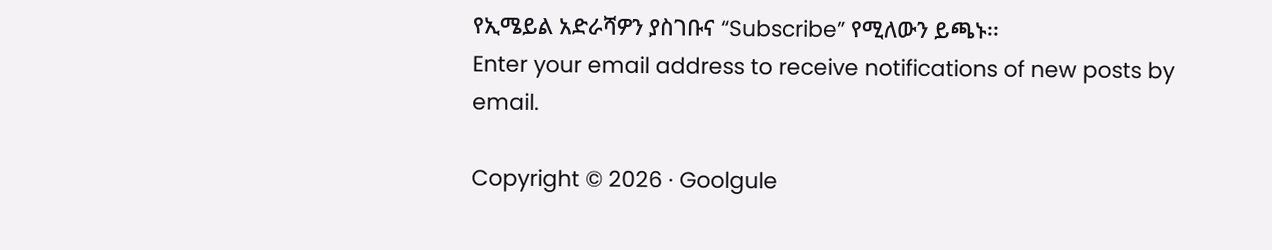የኢሜይል አድራሻዎን ያስገቡና “Subscribe” የሚለውን ይጫኑ፡፡
Enter your email address to receive notifications of new posts by email.

Copyright © 2026 · Goolgule